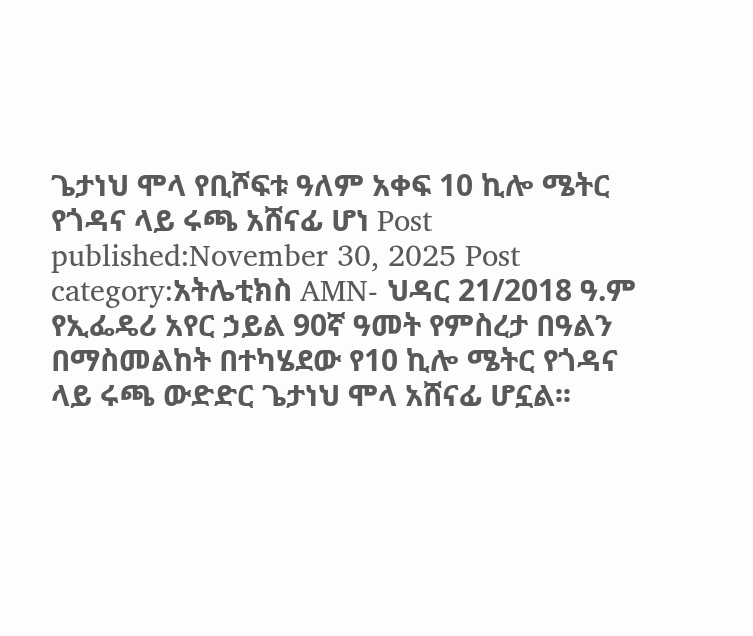ጌታነህ ሞላ የቢሾፍቱ ዓለም አቀፍ 10 ኪሎ ሜትር የጎዳና ላይ ሩጫ አሸናፊ ሆነ Post published:November 30, 2025 Post category:አትሌቲክስ AMN- ህዳር 21/2018 ዓ.ም የኢፌዴሪ አየር ኃይል 90ኛ ዓመት የምስረታ በዓልን በማስመልከት በተካሄደው የ10 ኪሎ ሜትር የጎዳና ላይ ሩጫ ውድድር ጌታነህ ሞላ አሸናፊ ሆኗል፡፡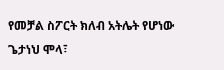የመቻል ስፖርት ክለብ አትሌት የሆነው ጌታነህ ሞላ፣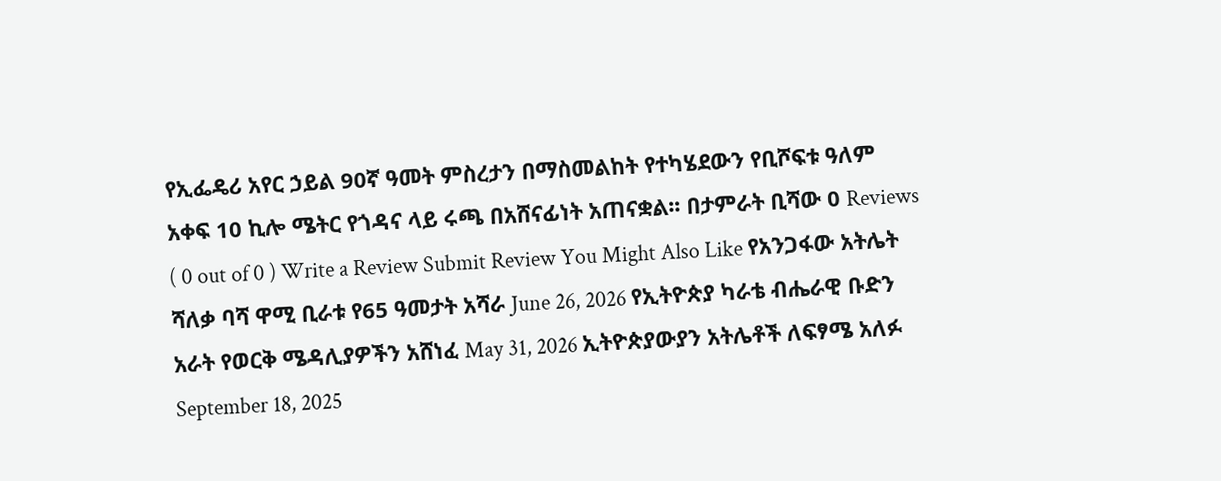የኢፌዴሪ አየር ኃይል 90ኛ ዓመት ምስረታን በማስመልከት የተካሄደውን የቢሾፍቱ ዓለም አቀፍ 10 ኪሎ ሜትር የጎዳና ላይ ሩጫ በአሸናፊነት አጠናቋል፡፡ በታምራት ቢሻው 0 Reviews ( 0 out of 0 ) Write a Review Submit Review You Might Also Like የአንጋፋው አትሌት ሻለቃ ባሻ ዋሚ ቢራቱ የ65 ዓመታት አሻራ June 26, 2026 የኢትዮጵያ ካራቴ ብሔራዊ ቡድን አራት የወርቅ ሜዳሊያዎችን አሸነፈ May 31, 2026 ኢትዮጵያውያን አትሌቶች ለፍፃሜ አለፉ September 18, 2025